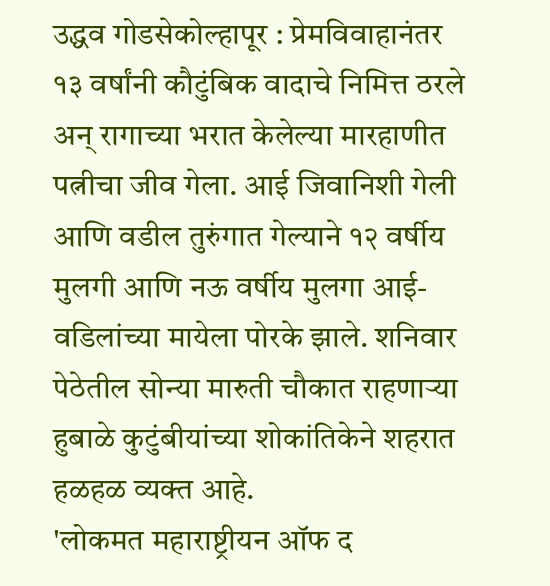उद्धव गोडसेकोल्हापूर : प्रेमविवाहानंतर १३ वर्षांनी कौटुंबिक वादाचे निमित्त ठरले अन् रागाच्या भरात केलेल्या मारहाणीत पत्नीचा जीव गेला. आई जिवानिशी गेली आणि वडील तुरुंगात गेल्याने १२ वर्षीय मुलगी आणि नऊ वर्षीय मुलगा आई-वडिलांच्या मायेला पोरके झाले. शनिवार पेठेतील सोन्या मारुती चौकात राहणाऱ्या हुबाळे कुटुंबीयांच्या शोकांतिकेने शहरात हळहळ व्यक्त आहे.
'लोकमत महाराष्ट्रीयन ऑफ द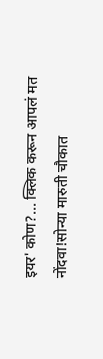इयर' कोण?... क्लिक करून आपलं मत नोंदवा!सोन्या मारुती चौकात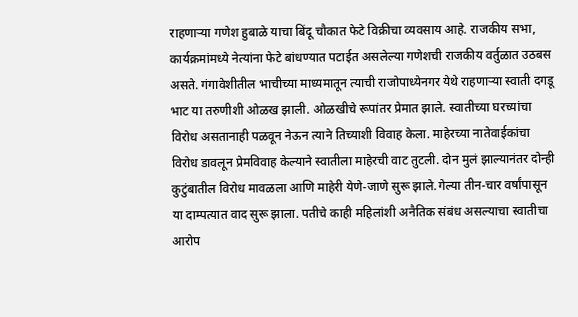राहणाऱ्या गणेश हुबाळे याचा बिंदू चौकात फेटे विक्रीचा व्यवसाय आहे. राजकीय सभा, कार्यक्रमांमध्ये नेत्यांना फेटे बांधण्यात पटाईत असलेल्या गणेशची राजकीय वर्तुळात उठबस असते. गंगावेशीतील भाचीच्या माध्यमातून त्याची राजोपाध्येनगर येथे राहणाऱ्या स्वाती दगडू भाट या तरुणीशी ओळख झाली. ओळखीचे रूपांतर प्रेमात झाले. स्वातीच्या घरच्यांचा विरोध असतानाही पळवून नेऊन त्याने तिच्याशी विवाह केला. माहेरच्या नातेवाईकांचा विरोध डावलून प्रेमविवाह केल्याने स्वातीला माहेरची वाट तुटली. दोन मुलं झाल्यानंतर दोन्ही कुटुंबातील विरोध मावळला आणि माहेरी येणे-जाणे सुरू झाले.गेल्या तीन-चार वर्षांपासून या दाम्पत्यात वाद सुरू झाला. पतीचे काही महिलांशी अनैतिक संबंध असल्याचा स्वातीचा आरोप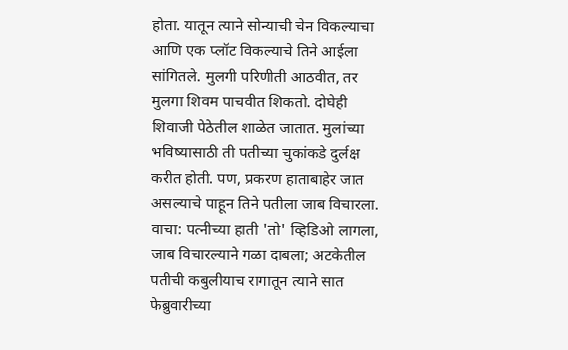होता. यातून त्याने सोन्याची चेन विकल्याचा आणि एक प्लॉट विकल्याचे तिने आईला सांगितले. मुलगी परिणीती आठवीत, तर मुलगा शिवम पाचवीत शिकतो. दोघेही शिवाजी पेठेतील शाळेत जातात. मुलांच्या भविष्यासाठी ती पतीच्या चुकांकडे दुर्लक्ष करीत होती. पण, प्रकरण हाताबाहेर जात असल्याचे पाहून तिने पतीला जाब विचारला.
वाचा: पत्नीच्या हाती 'तो' व्हिडिओ लागला, जाब विचारल्याने गळा दाबला; अटकेतील पतीची कबुलीयाच रागातून त्याने सात फेब्रुवारीच्या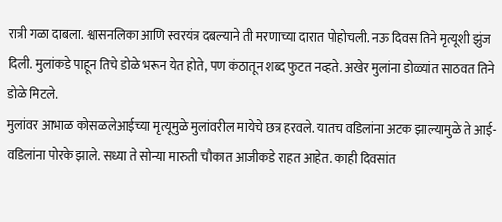रात्री गळा दाबला. श्वासनलिका आणि स्वरयंत्र दबल्याने ती मरणाच्या दारात पोहोचली. नऊ दिवस तिने मृत्यूशी झुंज दिली. मुलांकडे पाहून तिचे डोळे भरून येत होते, पण कंठातून शब्द फुटत नव्हते. अखेर मुलांना डोळ्यांत साठवत तिने डोळे मिटले.
मुलांवर आभाळ कोसळलेआईच्या मृत्यूमुळे मुलांवरील मायेचे छत्र हरवले. यातच वडिलांना अटक झाल्यामुळे ते आई-वडिलांना पोरके झाले. सध्या ते सोन्या मारुती चौकात आजीकडे राहत आहेत. काही दिवसांत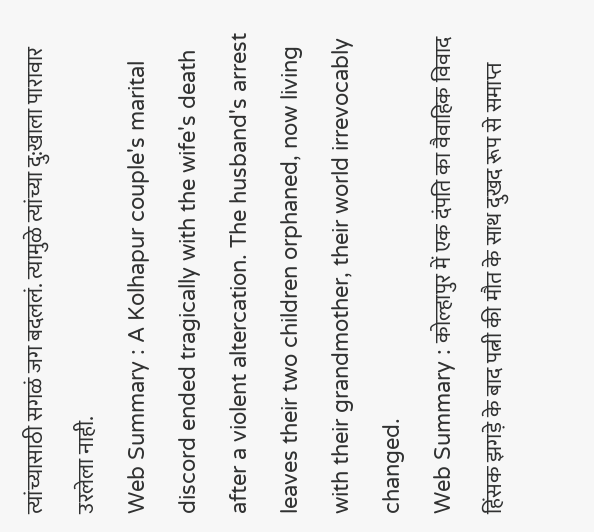त्यांच्यासाठी सगळं जग बदललं. त्यामुळे त्यांच्या दु:खाला पारावार उरलेला नाही.
Web Summary : A Kolhapur couple's marital discord ended tragically with the wife's death after a violent altercation. The husband's arrest leaves their two children orphaned, now living with their grandmother, their world irrevocably changed.
Web Summary : कोल्हापुर में एक दंपति का वैवाहिक विवाद हिंसक झगड़े के बाद पत्नी की मौत के साथ दुखद रूप से समाप्त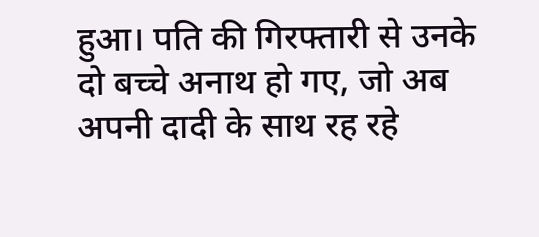हुआ। पति की गिरफ्तारी से उनके दो बच्चे अनाथ हो गए, जो अब अपनी दादी के साथ रह रहे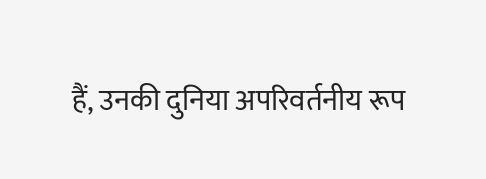हैं, उनकी दुनिया अपरिवर्तनीय रूप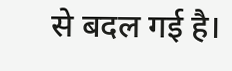से बदल गई है।